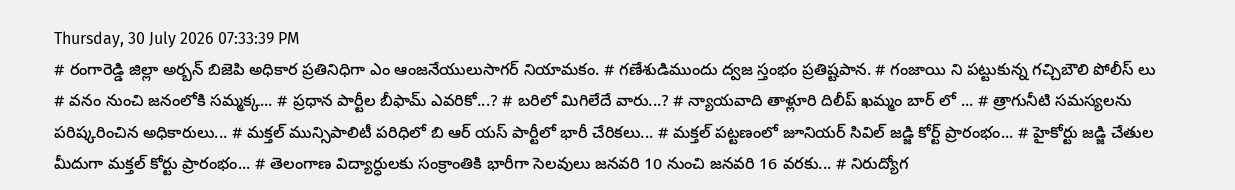Thursday, 30 July 2026 07:33:39 PM
# రంగారెడ్డి జిల్లా అర్బన్ బిజెపి అధికార ప్రతినిధిగా ఎం ఆంజనేయులుసాగర్ నియామకం. # గణేశుడిముందు ద్వజ స్తంభం ప్రతిష్టపాన. # గంజాయి ని పట్టుకున్న గచ్చిబౌలి పోలీస్ లు # వనం నుంచి జనంలోకి సమ్మక్క... # ప్రధాన పార్టీల బీఫామ్ ఎవరికో...? # బరిలో మిగిలేదే వారు...? # న్యాయవాది తాళ్లూరి దిలీప్ ఖమ్మం బార్ లో ... # త్రాగునీటి సమస్యలను పరిష్కరించిన అధికారులు... # మక్తల్ మున్సిపాలిటీ పరిధిలో బి ఆర్ యస్ పార్టీలో భారీ చేరికలు... # మక్తల్ పట్టణంలో జూనియర్ సివిల్ జడ్జి కోర్ట్ ప్రారంభం... # హైకోర్టు జడ్జి చేతుల మీదుగా మక్తల్ కోర్టు ప్రారంభం... # తెలంగాణ విద్యార్ధులకు సంక్రాంతికి భారీగా సెలవులు జనవరి 10 నుంచి జనవరి 16 వరకు... # నిరుద్యోగ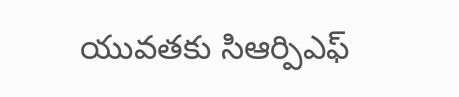యువతకు సిఆర్పిఎఫ్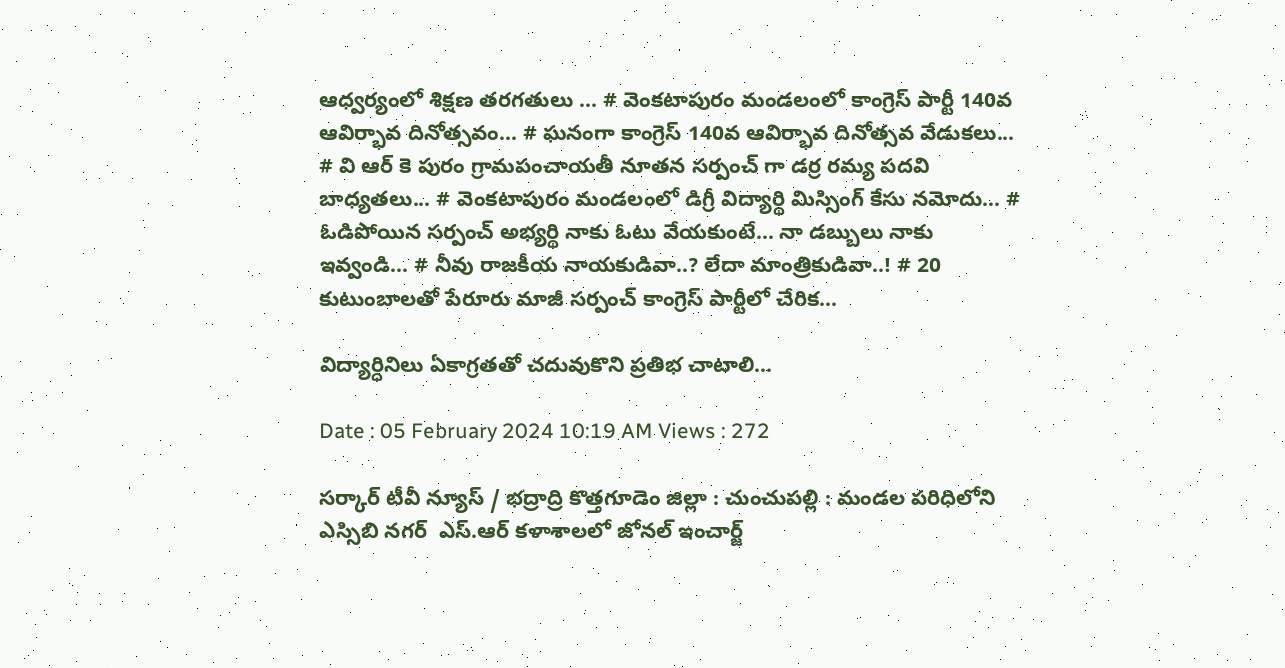ఆధ్వర్యంలో శిక్షణ తరగతులు ... # వెంకటాపురం మండలంలో కాంగ్రెస్ పార్టీ 140వ ఆవిర్భావ దినోత్సవం... # ఘనంగా కాంగ్రెస్ 140వ ఆవిర్భావ దినోత్సవ వేడుకలు... # వి ఆర్ కె పురం గ్రామపంచాయతీ నూతన సర్పంచ్ గా డర్ర రమ్య పదవి బాధ్యతలు... # వెంకటాపురం మండలంలో డిగ్రీ విద్యార్థి మిస్సింగ్ కేసు నమోదు... # ఓడిపోయిన సర్పంచ్ అభ్యర్థి నాకు ఓటు వేయకుంటే... నా డబ్బులు నాకు ఇవ్వండి... # నీవు రాజకీయ నాయకుడివా..? లేదా మాంత్రికుడివా..! # 20 కుటుంబాలతో పేరూరు మాజీ సర్పంచ్ కాంగ్రెస్ పార్టీలో చేరిక...

విద్యార్ధినిలు ఏకాగ్రతతో చదువుకొని ప్రతిభ చాటాలి...

Date : 05 February 2024 10:19 AM Views : 272

సర్కార్ టీవీ న్యూస్ / భద్రాద్రి కొత్తగూడెం జిల్లా : చుంచుపల్లి : మండల పరిధిలోని ఎస్సిబి నగర్  ఎస్.ఆర్ కళాశాలలో జోనల్ ఇంచార్జ్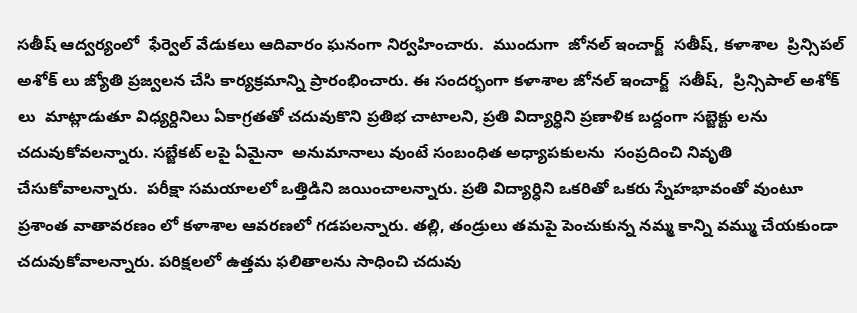సతీష్ ఆద్వర్యంలో  ఫేర్వెల్ వేడుకలు ఆదివారం ఘనంగా నిర్వహించారు.  ముందుగా  జోనల్ ఇంచార్జ్  సతీష్, కళాశాల  ప్రిన్సిపల్ అశోక్ లు జ్యోతి ప్రజ్వలన చేసి కార్యక్రమాన్ని ప్రారంభించారు. ఈ సందర్భంగా కళాశాల జోనల్ ఇంచార్జ్  సతీష్,  ప్రిన్సిపాల్ అశోక్ లు  మాట్లాడుతూ విధ్యర్దినిలు ఏకాగ్రతతో చదువుకొని ప్రతిభ చాటాలని, ప్రతి విద్యార్ధిని ప్రణాళిక బద్దంగా సబ్జెక్టు లను చదువుకోవలన్నారు. సబ్జేకట్ లపై ఏమైనా  అనుమానాలు వుంటే సంబంధిత అధ్యాపకులను  సంప్రదించి నివృతి చేసుకోవాలన్నారు.  పరీక్షా సమయాలలో ఒత్తిడిని జయించాలన్నారు. ప్రతి విద్యార్ధిని ఒకరితో ఒకరు స్నేహభావంతో వుంటూ ప్రశాంత వాతావరణం లో కళాశాల ఆవరణలో గడపలన్నారు. తల్లి, తండ్రులు తమపై పెంచుకున్న నమ్మ కాన్ని వమ్ము చేయకుండా చదువుకోవాలన్నారు. పరిక్షలలో ఉత్తమ ఫలితాలను సాధించి చదువు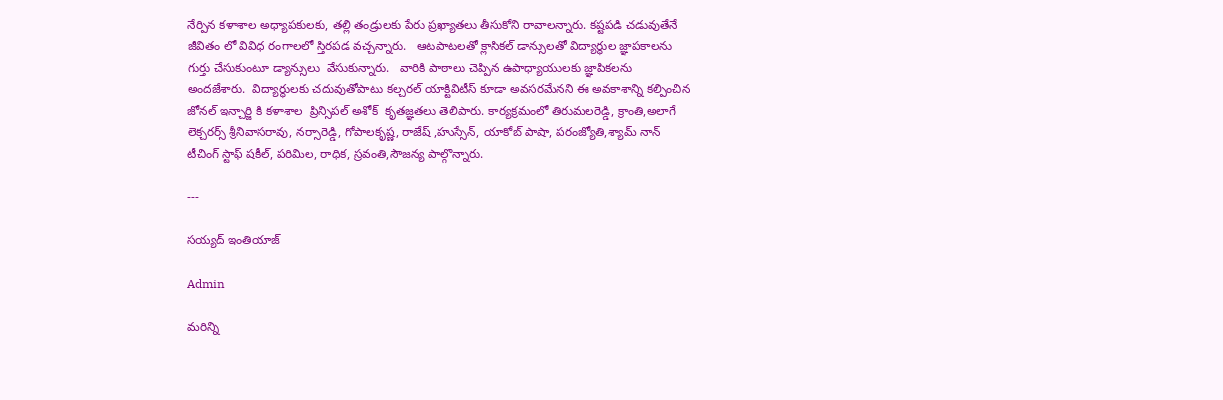నేర్పిన కళాశాల అధ్యాపకులకు, తల్లి తండ్రులకు పేరు ప్రఖ్యాతలు తీసుకోని రావాలన్నారు. కష్టపడి చడువుతేనే జీవితం లో వివిధ రంగాలలో స్తిరపడ వచ్చన్నారు.   ఆటపాటలతో క్లాసికల్ డాన్సులతో విద్యార్థుల జ్ఞాపకాలను గుర్తు చేసుకుంటూ డ్యాన్సులు  వేసుకున్నారు.   వారికి పాఠాలు చెప్పిన ఉపాధ్యాయులకు జ్ఞాపికలను అందజేశారు.  విద్యార్థులకు చదువుతోపాటు కల్చరల్ యాక్టివిటీస్ కూడా అవసరమేనని ఈ అవకాశాన్ని కల్పించిన జోనల్ ఇన్చార్జి కి కళాశాల  ప్రిన్సిపల్ అశోక్  కృతజ్ఞతలు తెలిపారు. కార్యక్రమంలో తిరుమలరెడ్డి, క్రాంతి,అలాగే  లెక్చరర్స్ శ్రీనివాసరావు, నర్సారెడ్డి, గోపాలకృష్ణ, రాజేష్ ,హుస్సేన్, యాకోబ్ పాషా, పరంజ్యోతి,శ్యామ్ నాన్ టీచింగ్ స్టాఫ్ షకీల్, పరిమిల, రాధిక, స్రవంతి,సౌజన్య పాల్గొన్నారు.

---

సయ్యద్ ఇంతియాజ్

Admin

మరిన్ని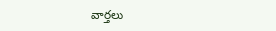వార్తలు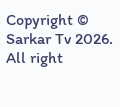Copyright © Sarkar Tv 2026. All right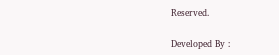Reserved.

Developed By :